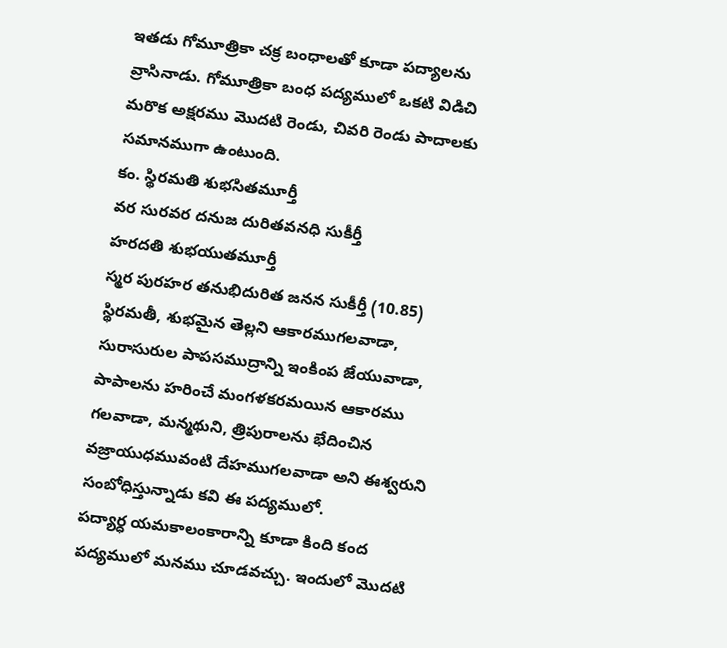ఇతడు గోమూత్రికా చక్ర బంధాలతో కూడా పద్యాలను వ్రాసినాడు. గోమూత్రికా బంధ పద్యములో ఒకటి విడిచి మరొక అక్షరము మొదటి రెండు, చివరి రెండు పాదాలకు సమానముగా ఉంటుంది.
కం. స్థిరమతి శుభసితమూర్తీ
వర సురవర దనుజ దురితవనధి సుకీర్తీ
హరదతి శుభయుతమూర్తీ
స్మర పురహర తనుభిదురిత జనన సుకీర్తీ (10.85)
స్థిరమతీ, శుభమైన తెల్లని ఆకారముగలవాడా, సురాసురుల పాపసముద్రాన్ని ఇంకింప జేయువాడా, పాపాలను హరించే మంగళకరమయిన ఆకారము గలవాడా, మన్మథుని, త్రిపురాలను భేదించిన వజ్రాయుధమువంటి దేహముగలవాడా అని ఈశ్వరుని సంబోధిస్తున్నాడు కవి ఈ పద్యములో.
పద్యార్ధ యమకాలంకారాన్ని కూడా కింది కంద పద్యములో మనము చూడవచ్చు. ఇందులో మొదటి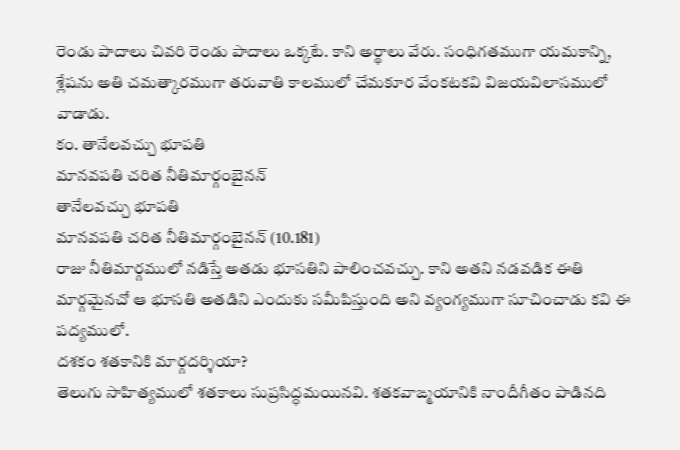రెండు పాదాలు చివరి రెండు పాదాలు ఒక్కటే. కాని అర్థాలు వేరు. సంధిగతముగా యమకాన్ని, శ్లేషను అతి చమత్కారముగా తరువాతి కాలములో చేమకూర వేంకటకవి విజయవిలాసములో వాడాడు.
కం. తానేలవచ్చు భూపతి
మానవపతి చరిత నీతిమార్గంబైనన్
తానేలవచ్చు భూపతి
మానవపతి చరిత నీతిమార్గంబైనన్ (10.181)
రాజు నీతిమార్గములో నడిస్తే అతడు భూసతిని పాలించవచ్చు. కాని అతని నడవడిక ఈతి మార్గమైనచో ఆ భూసతి అతడిని ఎందుకు సమీపిస్తుంది అని వ్యంగ్యముగా సూచించాడు కవి ఈ పద్యములో.
దశకం శతకానికి మార్గదర్శియా?
తెలుగు సాహిత్యములో శతకాలు సుప్రసిద్ధమయినవి. శతకవాఙ్మయానికి నాందీగీతం పాడినది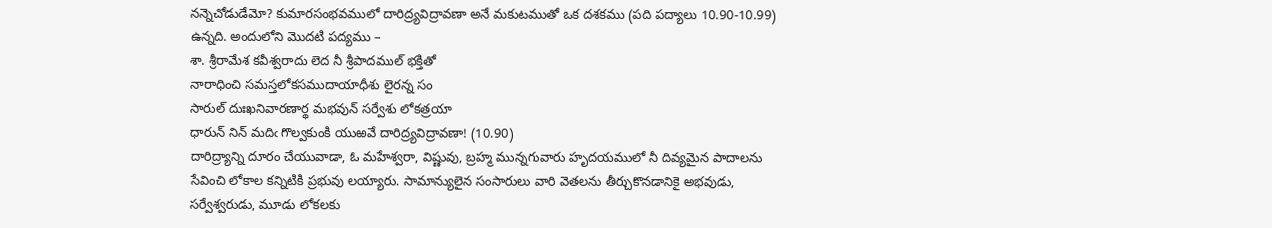నన్నెచోడుడేమో? కుమారసంభవములో దారిద్ర్యవిద్రావణా అనే మకుటముతో ఒక దశకము (పది పద్యాలు 10.90-10.99) ఉన్నది. అందులోని మొదటి పద్యము –
శా. శ్రీరామేశ కవీశ్వరాదు లెద నీ శ్రీపాదముల్ భక్తితో
నారాధించి సమస్తలోకసముదాయాధీశు లైరన్న సం
సారుల్ దుఃఖనివారణార్థ మభవున్ సర్వేశు లోకత్రయా
ధారున్ నిన్ మదిఁ గొల్వకుంకి యుఱవే దారిద్ర్యవిద్రావణా! (10.90)
దారిద్ర్యాన్ని దూరం చేయువాడా, ఓ మహేశ్వరా, విష్ణువు, బ్రహ్మ మున్నగువారు హృదయములో నీ దివ్యమైన పాదాలను సేవించి లోకాల కన్నిటికి ప్రభువు లయ్యారు. సామాన్యులైన సంసారులు వారి వెతలను తీర్చుకొనడానికై అభవుడు, సర్వేశ్వరుడు, మూడు లోకలకు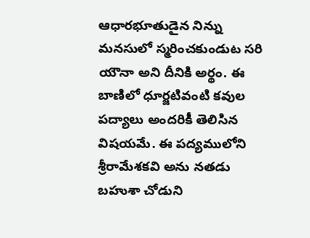ఆధారభూతుడైన నిన్ను మనసులో స్మరించకుండుట సరి యౌనా అని దీనికి అర్థం. ఈ బాణిలో ధూర్జటివంటి కవుల పద్యాలు అందరికీ తెలిసిన విషయమే. ఈ పద్యములోని శ్రీరామేశకవి అను నతడు బహుశా చోడుని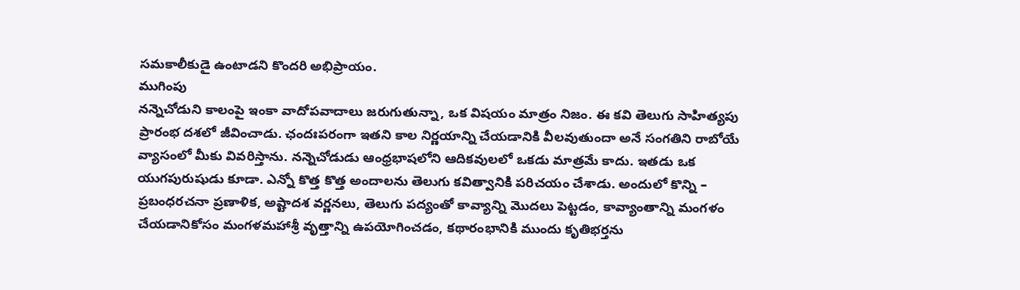సమకాలీకుడై ఉంటాడని కొందరి అభిప్రాయం.
ముగింపు
నన్నెచోడుని కాలంపై ఇంకా వాదోపవాదాలు జరుగుతున్నా, ఒక విషయం మాత్రం నిజం. ఈ కవి తెలుగు సాహిత్యపు ప్రారంభ దశలో జీవించాడు. ఛందఃపరంగా ఇతని కాల నిర్ణయాన్ని చేయడానికి వీలవుతుందా అనే సంగతిని రాబోయే వ్యాసంలో మీకు వివరిస్తాను. నన్నెచోడుడు ఆంధ్రభాషలోని ఆదికవులలో ఒకడు మాత్రమే కాదు. ఇతడు ఒక యుగపురుషుడు కూడా. ఎన్నో కొత్త కొత్త అందాలను తెలుగు కవిత్వానికి పరిచయం చేశాడు. అందులో కొన్ని – ప్రబంధరచనా ప్రణాళిక, అష్టాదశ వర్ణనలు, తెలుగు పద్యంతో కావ్యాన్ని మొదలు పెట్టడం, కావ్యాంతాన్ని మంగళం చేయడానికోసం మంగళమహాశ్రీ వృత్తాన్ని ఉపయోగించడం, కథారంభానికి ముందు కృతిభర్తను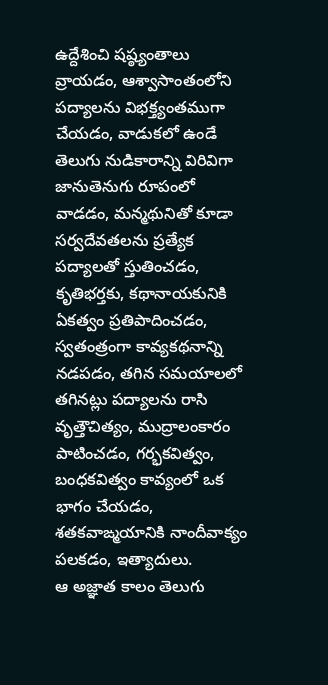ఉద్దేశించి షష్ఠ్యంతాలు వ్రాయడం, ఆశ్వాసాంతంలోని పద్యాలను విభక్త్యంతముగా చేయడం, వాడుకలో ఉండే తెలుగు నుడికారాన్ని విరివిగా జానుతెనుగు రూపంలో వాడడం, మన్మథునితో కూడా సర్వదేవతలను ప్రత్యేక పద్యాలతో స్తుతించడం, కృతిభర్తకు, కథానాయకునికి ఏకత్వం ప్రతిపాదించడం, స్వతంత్రంగా కావ్యకథనాన్ని నడపడం, తగిన సమయాలలో తగినట్లు పద్యాలను రాసి వృత్తౌచిత్యం, ముద్రాలంకారం పాటించడం, గర్భకవిత్వం, బంధకవిత్వం కావ్యంలో ఒక భాగం చేయడం, శతకవాఙ్మయానికి నాందీవాక్యం పలకడం, ఇత్యాదులు.
ఆ అజ్ఞాత కాలం తెలుగు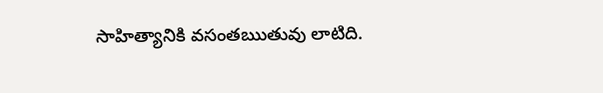సాహిత్యానికి వసంతఋతువు లాటిది.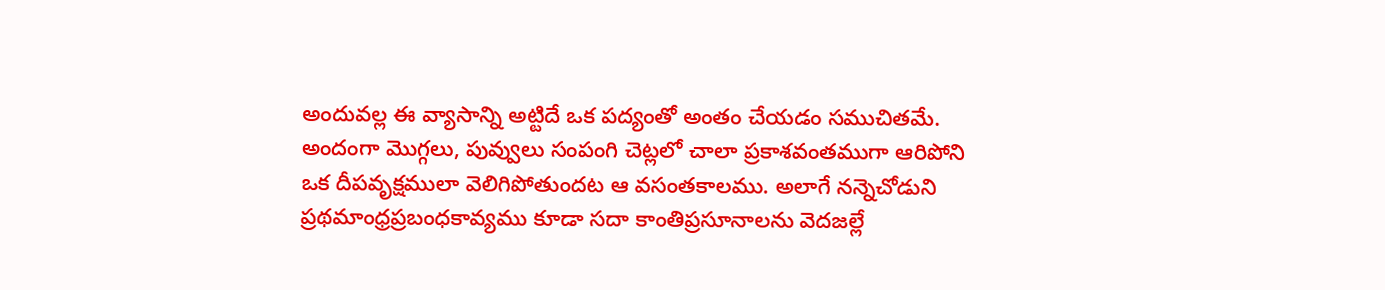అందువల్ల ఈ వ్యాసాన్ని అట్టిదే ఒక పద్యంతో అంతం చేయడం సముచితమే. అందంగా మొగ్గలు, పువ్వులు సంపంగి చెట్లలో చాలా ప్రకాశవంతముగా ఆరిపోని ఒక దీపవృక్షములా వెలిగిపోతుందట ఆ వసంతకాలము. అలాగే నన్నెచోడుని ప్రథమాంధ్రప్రబంధకావ్యము కూడా సదా కాంతిప్రసూనాలను వెదజల్లే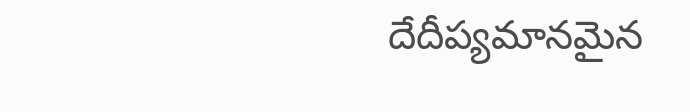దేదీప్యమానమైన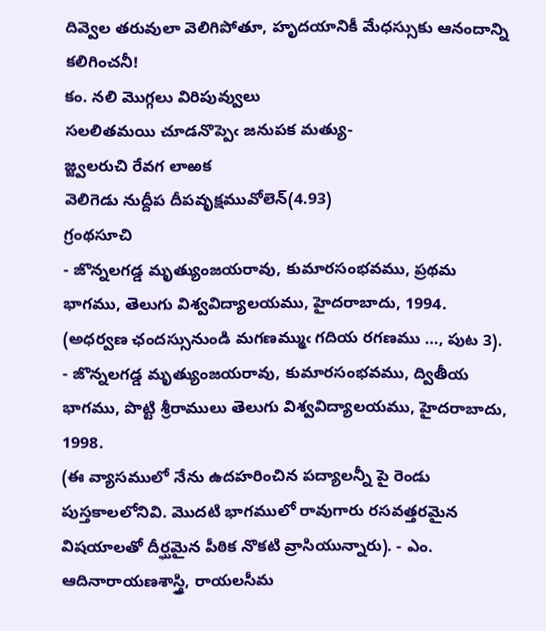దివ్వెల తరువులా వెలిగిపోతూ, హృదయానికీ మేధస్సుకు ఆనందాన్ని కలిగించనీ!
కం. నలి మొగ్గలు విరిపువ్వులు
సలలితమయి చూడనొప్పెఁ జనుపక మత్యు-
జ్జ్వలరుచి రేవగ లాఱక
వెలిగెడు నుద్దీప దీపవృక్షమువోలెన్(4.93)
గ్రంథసూచి
- జొన్నలగడ్డ మృత్యుంజయరావు, కుమారసంభవము, ప్రథమ భాగము, తెలుగు విశ్వవిద్యాలయము, హైదరాబాదు, 1994. (అధర్వణ ఛందస్సునుండి మగణమ్ముఁ గదియ రగణము …, పుట 3).
- జొన్నలగడ్డ మృత్యుంజయరావు, కుమారసంభవము, ద్వితీయ భాగము, పొట్టి శ్రీరాములు తెలుగు విశ్వవిద్యాలయము, హైదరాబాదు, 1998.
(ఈ వ్యాసములో నేను ఉదహరించిన పద్యాలన్నీ పై రెండు పుస్తకాలలోనివి. మొదటి భాగములో రావుగారు రసవత్తరమైన విషయాలతో దీర్ఘమైన పీఠిక నొకటి వ్రాసియున్నారు). - ఎం. ఆదినారాయణశాస్త్రి, రాయలసీమ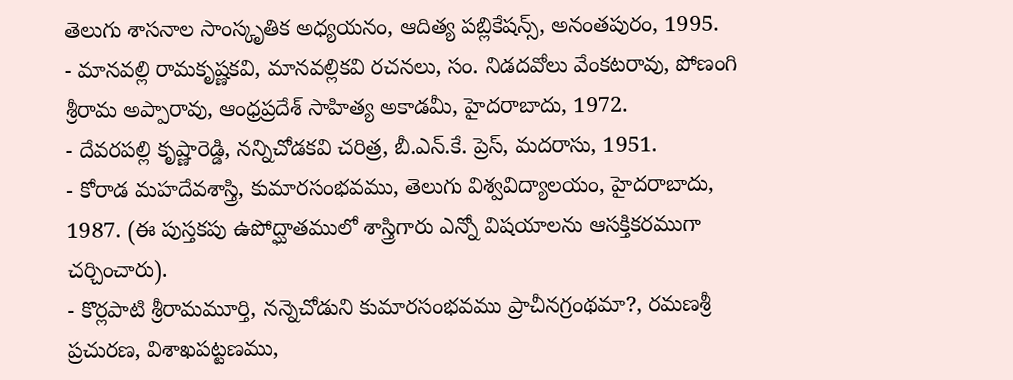తెలుగు శాసనాల సాంస్కృతిక అధ్యయనం, ఆదిత్య పబ్లికేషన్స్, అనంతపురం, 1995.
- మానవల్లి రామకృష్ణకవి, మానవల్లికవి రచనలు, సం. నిడదవోలు వేంకటరావు, పోణంగి శ్రీరామ అప్పారావు, ఆంధ్రప్రదేశ్ సాహిత్య అకాడమీ, హైదరాబాదు, 1972.
- దేవరపల్లి కృష్ణారెడ్డి, నన్నిచోడకవి చరిత్ర, బీ.ఎన్.కే. ప్రెస్, మదరాసు, 1951.
- కోరాడ మహదేవశాస్త్రి, కుమారసంభవము, తెలుగు విశ్వవిద్యాలయం, హైదరాబాదు, 1987. (ఈ పుస్తకపు ఉపోద్ఘాతములో శాస్త్రిగారు ఎన్నో విషయాలను ఆసక్తికరముగా చర్చించారు).
- కొర్లపాటి శ్రీరామమూర్తి, నన్నెచోడుని కుమారసంభవము ప్రాచీనగ్రంథమా?, రమణశ్రీ ప్రచురణ, విశాఖపట్టణము,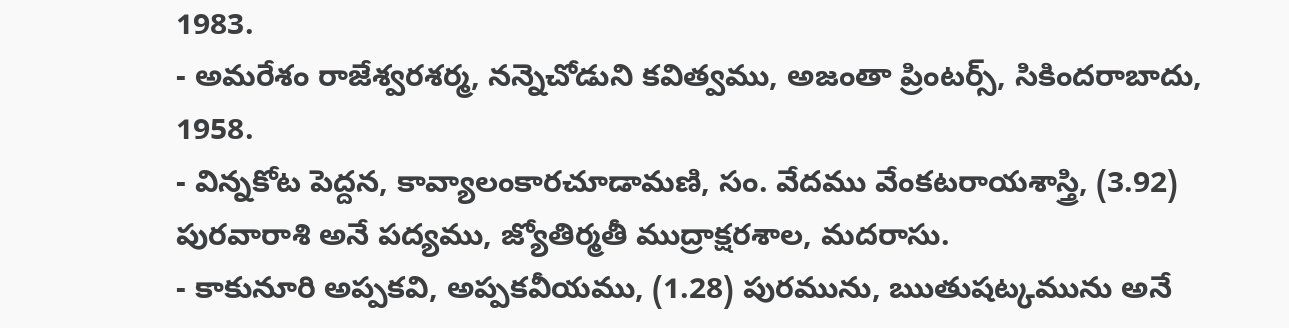1983.
- అమరేశం రాజేశ్వరశర్మ, నన్నెచోడుని కవిత్వము, అజంతా ప్రింటర్స్, సికిందరాబాదు, 1958.
- విన్నకోట పెద్దన, కావ్యాలంకారచూడామణి, సం. వేదము వేంకటరాయశాస్త్రి, (3.92) పురవారాశి అనే పద్యము, జ్యోతిర్మతీ ముద్రాక్షరశాల, మదరాసు.
- కాకునూరి అప్పకవి, అప్పకవీయము, (1.28) పురమును, ఋతుషట్కమును అనే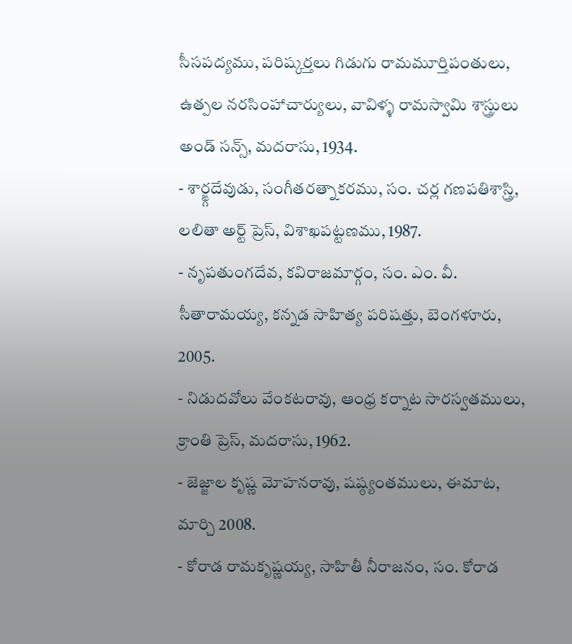సీసపద్యము, పరిష్కర్తలు గిడుగు రామమూర్తిపంతులు, ఉత్పల నరసింహాచార్యులు, వావిళ్ళ రామస్వామి శాస్త్రులు అండ్ సన్స్, మదరాసు, 1934.
- శార్ఙ్గదేవుడు, సంగీతరత్నాకరము, సం. చర్ల గణపతిశాస్త్రి, లలితా అర్ట్ ప్రెస్, విశాఖపట్టణము, 1987.
- నృపతుంగదేవ, కవిరాజమార్గం, సం. ఎం. వీ. సీతారామయ్య, కన్నడ సాహిత్య పరిషత్తు, బెంగళూరు, 2005.
- నిడుదవోలు వేంకటరావు, ఆంధ్ర కర్నాట సారస్వతములు, క్రాంతి ప్రెస్, మదరాసు, 1962.
- జెజ్జాల కృష్ణ మోహనరావు, షష్ఠ్యంతములు, ఈమాట, మార్చి 2008.
- కోరాడ రామకృష్ణయ్య, సాహితీ నీరాజనం, సం. కోరాడ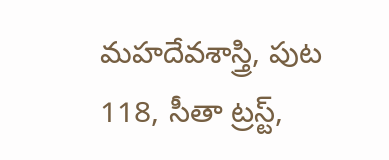మహదేవశాస్త్రి, పుట 118, సీతా ట్రస్ట్,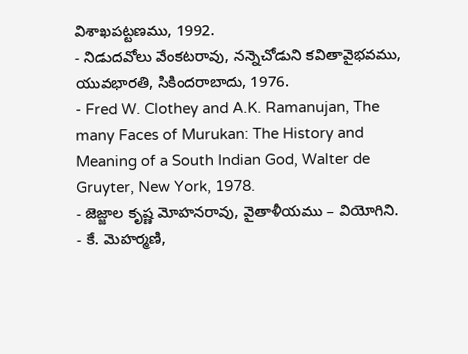విశాఖపట్టణము, 1992.
- నిడుదవోలు వేంకటరావు, నన్నెచోడుని కవితావైభవము, యువభారతి, సికిందరాబాదు, 1976.
- Fred W. Clothey and A.K. Ramanujan, The many Faces of Murukan: The History and Meaning of a South Indian God, Walter de Gruyter, New York, 1978.
- జెజ్జాల కృష్ణ మోహనరావు, వైతాళీయము – వియోగిని.
- కే. మెహర్మణి,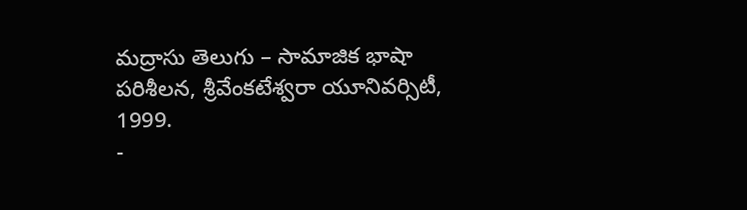మద్రాసు తెలుగు – సామాజిక భాషా పరిశీలన, శ్రీవేంకటేశ్వరా యూనివర్సిటీ, 1999.
-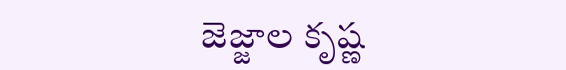జెజ్జాల కృష్ణ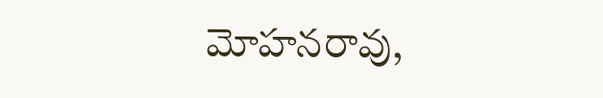మోహనరావు,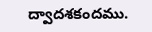ద్వాదశకందము.